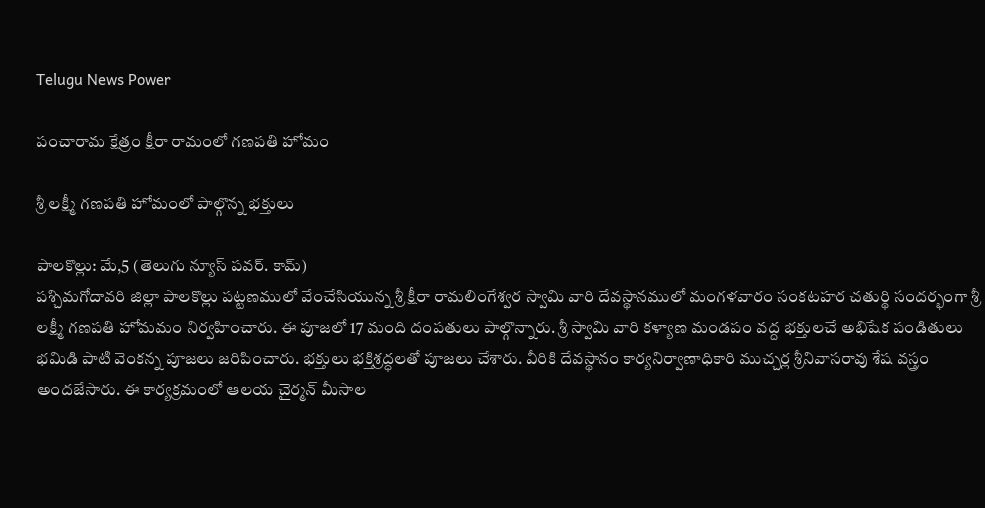Telugu News Power

పంచారామ క్షేత్రం క్షీరా రామంలో గణపతి హోమం

శ్రీ లక్ష్మీ గణపతి హోమంలో పాల్గొన్న భక్తులు

పాలకొల్లు: మే,5 (తెలుగు న్యూస్ పవర్. కామ్)
పశ్చిమగోదావరి జిల్లా పాలకొల్లు పట్టణములో వేంచేసియున్న శ్రీ క్షీరా రామలింగేశ్వర స్వామి వారి దేవస్థానములో మంగళవారం సంకటహర చతుర్థి సందర్భంగా శ్రీ లక్ష్మీ గణపతి హోమమం నిర్వహించారు. ఈ పూజలో 17 మంది దంపతులు పాల్గొన్నారు. శ్రీ స్వామి వారి కళ్యాణ మండపం వద్ద భక్తులచే అభిషేక పండితులు భమిడి పాటి వెంకన్న పూజలు జరిపించారు. భక్తులు భక్తిశ్రద్ధలతో పూజలు చేశారు. వీరికి దేవస్థానం కార్యనిర్వాణాధికారి ముచ్చర్ల శ్రీనివాసరావు శేష వస్త్రం అందజేసారు. ఈ కార్యక్రమంలో ఆలయ చైర్మన్ మీసాల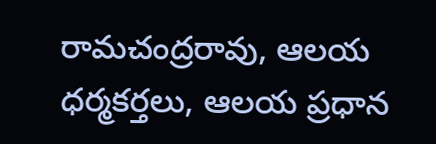రామచంద్రరావు, ఆలయ ధర్మకర్తలు, ఆలయ ప్రధాన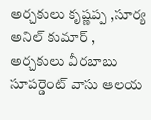అర్చకులు కృష్ణప్ప ,సూర్య అనిల్ కుమార్ , అర్చకులు వీరబాబు సూపర్డెంట్ వాసు ఆలయ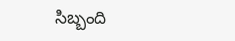సిబ్బంది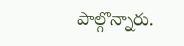పాల్గొన్నారు.